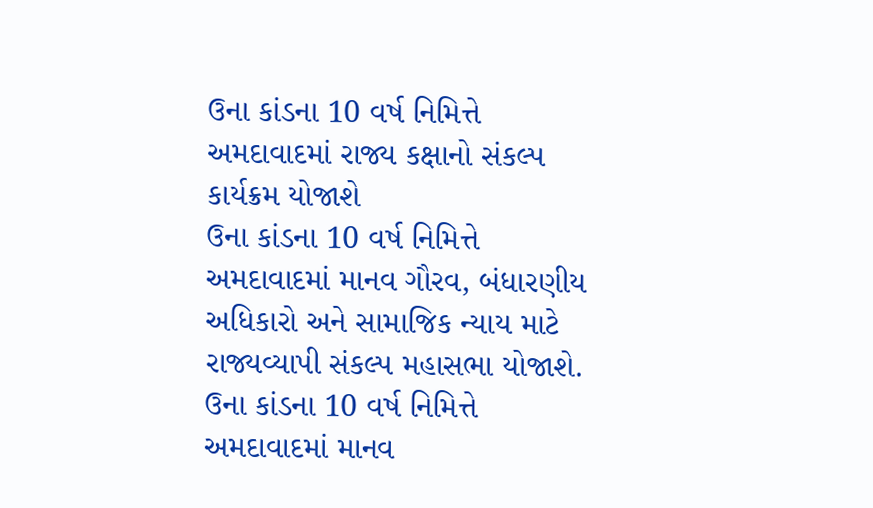ઉના કાંડના 10 વર્ષ નિમિત્તે અમદાવાદમાં રાજ્ય કક્ષાનો સંકલ્પ કાર્યક્રમ યોજાશે
ઉના કાંડના 10 વર્ષ નિમિત્તે અમદાવાદમાં માનવ ગૌરવ, બંધારણીય અધિકારો અને સામાજિક ન્યાય માટે રાજ્યવ્યાપી સંકલ્પ મહાસભા યોજાશે.
ઉના કાંડના 10 વર્ષ નિમિત્તે અમદાવાદમાં માનવ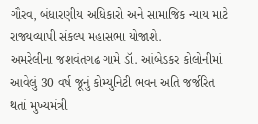ગૌરવ, બંધારણીય અધિકારો અને સામાજિક ન્યાય માટે રાજ્યવ્યાપી સંકલ્પ મહાસભા યોજાશે.
અમરેલીના જશવંતગઢ ગામે ડૉ. આંબેડકર કોલોનીમાં આવેલું 30 વર્ષ જૂનું કોમ્યુનિટી ભવન અતિ જર્જરિત થતાં મુખ્યમંત્રી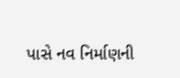પાસે નવ નિર્માણની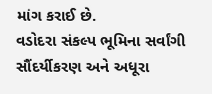માંગ કરાઈ છે.
વડોદરા સંકલ્પ ભૂમિના સર્વાંગી સૌંદર્યીકરણ અને અધૂરા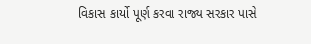વિકાસ કાર્યો પૂર્ણ કરવા રાજ્ય સરકાર પાસે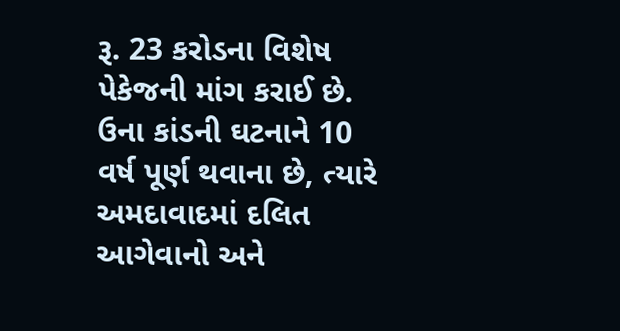રૂ. 23 કરોડના વિશેષ પેકેજની માંગ કરાઈ છે.
ઉના કાંડની ઘટનાને 10 વર્ષ પૂર્ણ થવાના છે, ત્યારે અમદાવાદમાં દલિત આગેવાનો અને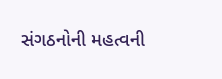સંગઠનોની મહત્વની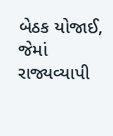બેઠક યોજાઈ, જેમાં રાજ્યવ્યાપી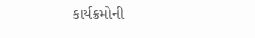કાર્યક્રમોની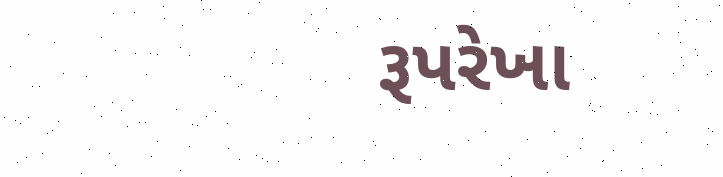રૂપરેખા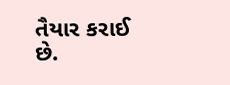તૈયાર કરાઈ છે.